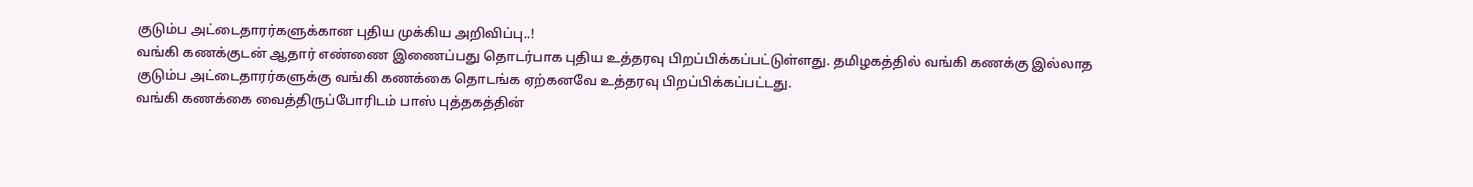குடும்ப அட்டைதாரர்களுக்கான புதிய முக்கிய அறிவிப்பு..!
வங்கி கணக்குடன் ஆதார் எண்ணை இணைப்பது தொடர்பாக புதிய உத்தரவு பிறப்பிக்கப்பட்டுள்ளது. தமிழகத்தில் வங்கி கணக்கு இல்லாத குடும்ப அட்டைதாரர்களுக்கு வங்கி கணக்கை தொடங்க ஏற்கனவே உத்தரவு பிறப்பிக்கப்பட்டது.
வங்கி கணக்கை வைத்திருப்போரிடம் பாஸ் புத்தகத்தின்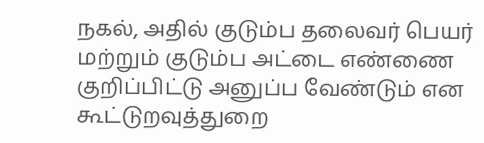நகல், அதில் குடும்ப தலைவர் பெயர் மற்றும் குடும்ப அட்டை எண்ணை குறிப்பிட்டு அனுப்ப வேண்டும் என கூட்டுறவுத்துறை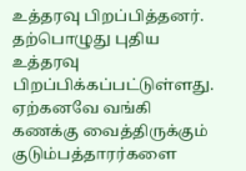உத்தரவு பிறப்பித்தனர். தற்பொழுது புதிய உத்தரவு பிறப்பிக்கப்பட்டுள்ளது.
ஏற்கனவே வங்கி கணக்கு வைத்திருக்கும் குடும்பத்தாரர்களை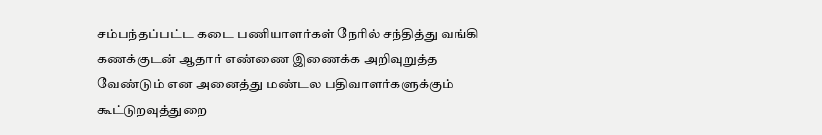சம்பந்தப்பட்ட கடை பணியாளர்கள் நேரில் சந்தித்து வங்கி கணக்குடன் ஆதார் எண்ணை இணைக்க அறிவுறுத்த வேண்டும் என அனைத்து மண்டல பதிவாளர்களுக்கும் கூட்டுறவுத்துறை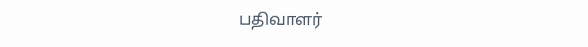பதிவாளர்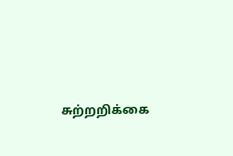சுற்றறிக்கை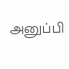அனுப்பி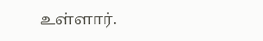உள்ளார்.